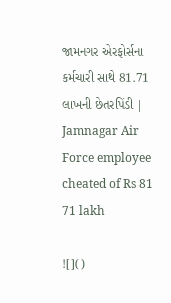જામનગર એરફોર્સના કર્મચારી સાથે 81.71 લાખની છેતરપિંડી | Jamnagar Air Force employee cheated of Rs 81 71 lakh

![]()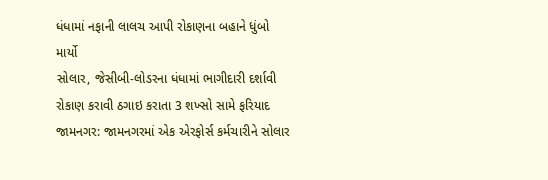ધંધામાં નફાની લાલચ આપી રોકાણના બહાને ધુંબો માર્યો
સોલાર, જેસીબી-લોડરના ધંધામાં ભાગીદારી દર્શાવી રોકાણ કરાવી ઠગાઇ કરાતા 3 શખ્સો સામે ફરિયાદ
જામનગર: જામનગરમાં એક એરફોર્સ કર્મચારીને સોલાર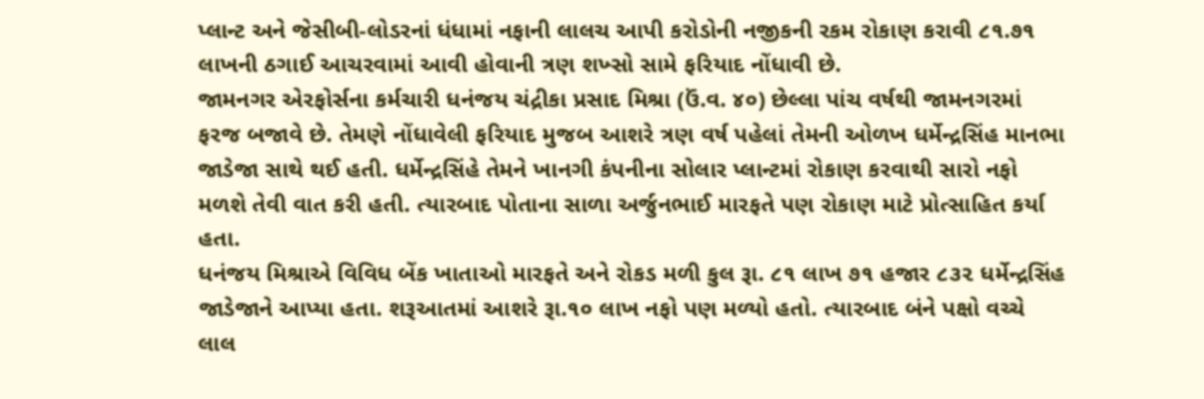પ્લાન્ટ અને જેસીબી-લોડરનાં ધંધામાં નફાની લાલચ આપી કરોડોની નજીકની રકમ રોકાણ કરાવી ૮૧.૭૧ લાખની ઠગાઈ આચરવામાં આવી હોવાની ત્રણ શખ્સો સામે ફરિયાદ નોંધાવી છે.
જામનગર એરફોર્સના કર્મચારી ધનંજય ચંદ્રીકા પ્રસાદ મિશ્રા (ઉં.વ. ૪૦) છેલ્લા પાંચ વર્ષથી જામનગરમાં ફરજ બજાવે છે. તેમણે નોંધાવેલી ફરિયાદ મુજબ આશરે ત્રણ વર્ષ પહેલાં તેમની ઓળખ ધર્મેન્દ્રસિંહ માનભા જાડેજા સાથે થઈ હતી. ધર્મેન્દ્રસિંહે તેમને ખાનગી કંપનીના સોલાર પ્લાન્ટમાં રોકાણ કરવાથી સારો નફો મળશે તેવી વાત કરી હતી. ત્યારબાદ પોતાના સાળા અર્જુનભાઈ મારફતે પણ રોકાણ માટે પ્રોત્સાહિત કર્યા હતા.
ધનંજય મિશ્રાએ વિવિધ બેંક ખાતાઓ મારફતે અને રોકડ મળી કુલ રૂા. ૮૧ લાખ ૭૧ હજાર ૮૩૨ ધર્મેન્દ્રસિંહ જાડેજાને આપ્યા હતા. શરૂઆતમાં આશરે રૂા.૧૦ લાખ નફો પણ મળ્યો હતો. ત્યારબાદ બંને પક્ષો વચ્ચે લાલ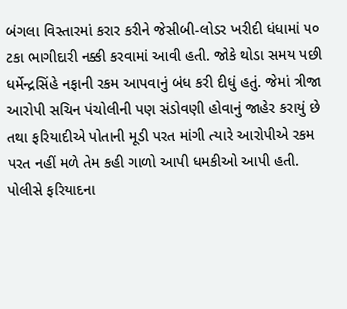બંગલા વિસ્તારમાં કરાર કરીને જેસીબી-લોડર ખરીદી ધંધામાં ૫૦ ટકા ભાગીદારી નક્કી કરવામાં આવી હતી. જોકે થોડા સમય પછી ધર્મેન્દ્રસિંહે નફાની રકમ આપવાનું બંધ કરી દીધું હતું. જેમાં ત્રીજા આરોપી સચિન પંચોલીની પણ સંડોવણી હોવાનું જાહેર કરાયું છે
તથા ફરિયાદીએ પોતાની મૂડી પરત માંગી ત્યારે આરોપીએ રકમ પરત નહીં મળે તેમ કહી ગાળો આપી ધમકીઓ આપી હતી. પોલીસે ફરિયાદના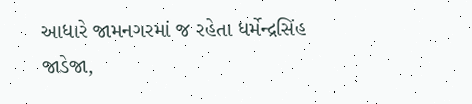આધારે જામનગરમાં જ રહેતા ધર્મેન્દ્રસિંહ જાડેજા,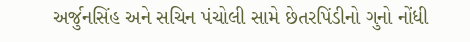અર્જુનસિંહ અને સચિન પંચોલી સામે છેતરપિંડીનો ગુનો નોંધી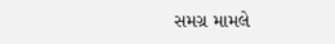સમગ્ર મામલે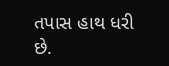તપાસ હાથ ધરી છે.